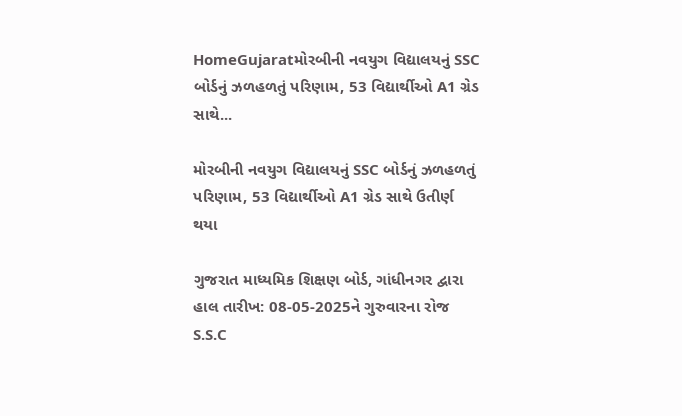HomeGujaratમોરબીની નવયુગ વિદ્યાલયનું SSC બોર્ડનું ઝળહળતું પરિણામ, 53 વિદ્યાર્થીઓ A1 ગ્રેડ સાથે...

મોરબીની નવયુગ વિદ્યાલયનું SSC બોર્ડનું ઝળહળતું પરિણામ, 53 વિદ્યાર્થીઓ A1 ગ્રેડ સાથે ઉતીર્ણ થયા

ગુજરાત માધ્યમિક શિક્ષણ બોર્ડ, ગાંધીનગર દ્વારા હાલ તારીખ: 08-05-2025ને ગુરુવારના રોજ S.S.C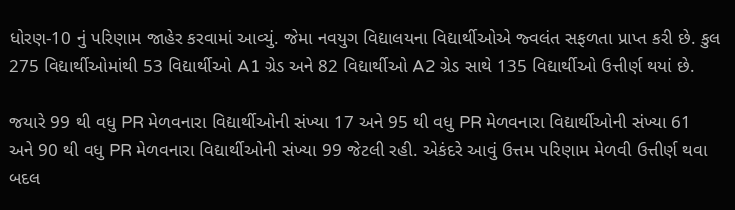ધોરણ-10 નું પરિણામ જાહેર કરવામાં આવ્યું. જેમા નવયુગ વિદ્યાલયના વિદ્યાર્થીઓએ જ્વલંત સફળતા પ્રાપ્ત કરી છે. કુલ 275 વિદ્યાર્થીઓમાંથી 53 વિદ્યાર્થીઓ A1 ગ્રેડ અને 82 વિદ્યાર્થીઓ A2 ગ્રેડ સાથે 135 વિદ્યાર્થીઓ ઉત્તીર્ણ થયાં છે.

જયારે 99 થી વધુ PR મેળવનારા વિદ્યાર્થીઓની સંખ્યા 17 અને 95 થી વધુ PR મેળવનારા વિદ્યાર્થીઓની સંખ્યા 61 અને 90 થી વધુ PR મેળવનારા વિદ્યાર્થીઓની સંખ્યા 99 જેટલી રહી. એકંદરે આવું ઉત્તમ પરિણામ મેળવી ઉત્તીર્ણ થવા બદલ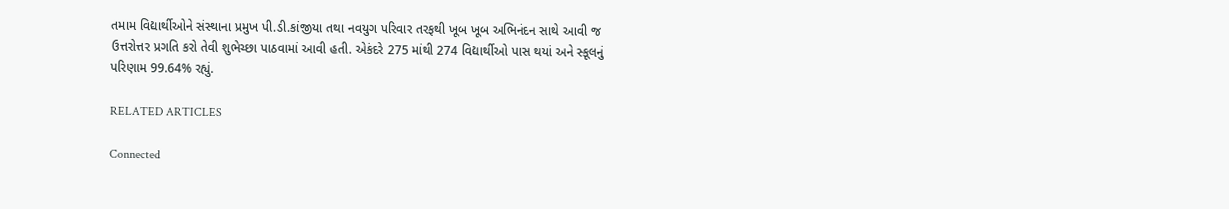તમામ વિદ્યાર્થીઓને સંસ્થાના પ્રમુખ પી.ડી.કાંજીયા તથા નવયુગ પરિવાર તરફથી ખૂબ ખૂબ અભિનંદન સાથે આવી જ ઉત્તરોત્તર પ્રગતિ કરો તેવી શુભેચ્છા પાઠવામાં આવી હતી. એકંદરે 275 માંથી 274 વિદ્યાર્થીઓ પાસ થયાં અને સ્કૂલનું પરિણામ 99.64% રહ્યું.

RELATED ARTICLES

Connected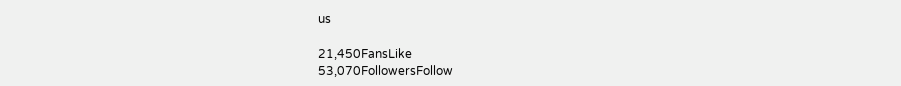us

21,450FansLike
53,070FollowersFollow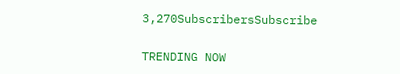3,270SubscribersSubscribe

TRENDING NOW